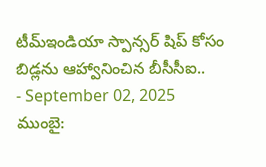టీమ్ఇండియా స్పాన్సర్ షిప్ కోసం బిడ్లను ఆహ్వానించిన బీసీసీఐ..
- September 02, 2025
ముంబై: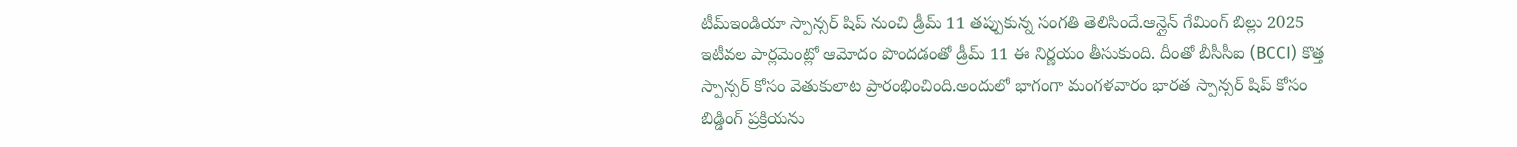టీమ్ఇండియా స్పాన్సర్ షిప్ నుంచి డ్రీమ్ 11 తప్పుకున్న సంగతి తెలిసిందే.ఆన్లైన్ గేమింగ్ బిల్లు 2025 ఇటీవల పార్లమెంట్లో ఆమోదం పొందడంతో డ్రీమ్ 11 ఈ నిర్ణయం తీసుకుంది. దీంతో బీసీసీఐ (BCCI) కొత్త స్పాన్సర్ కోసం వెతుకులాట ప్రారంభించింది.అందులో భాగంగా మంగళవారం భారత స్పాన్సర్ షిప్ కోసం బిడ్డింగ్ ప్రక్రియను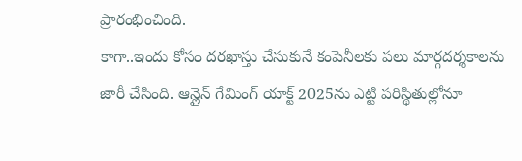ప్రారంభించింది.
కాగా..ఇందు కోసం దరఖాస్తు చేసుకునే కంపెనీలకు పలు మార్గదర్శకాలను జారీ చేసింది. ఆన్లైన్ గేమింగ్ యాక్ట్ 2025ను ఎట్టి పరిస్థితుల్లోనూ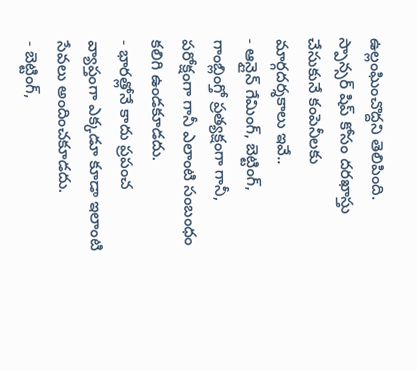ఉల్లంఘించొద్దని తెలిపింది.
స్పాన్సర్ షిప్ కోసం దరఖాస్తు చేసుకునే కంపెనీలకు మార్గదర్శకాలు ఇవే..
- ఆన్లైన్ గేమింగ్, బెట్టింగ్, గాంబ్లింగ్తో ప్రత్యక్షంగా గానీ, పరోక్షంగా గానీ ఎలాంటి సంబంధం కలిగి ఉండకూడదు.
- భారత్లోనే కాదు ప్రపంచ వ్యాప్తంగా ఎక్కడూ కూడా ఇలాంటి సేవలు అందించకూడదు.
- బెట్టింగ్,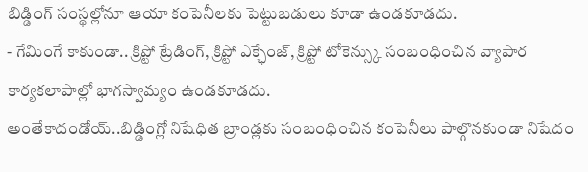బిడ్డింగ్ సంస్థల్లోనూ ఆయా కంపెనీలకు పెట్టుబడులు కూడా ఉండకూడదు.
- గేమింగే కాకుండా.. క్రిప్టో ట్రేడింగ్, క్రిప్టో ఎక్ఛేంజ్, క్రిప్టో టోకెన్స్కు సంబంధించిన వ్యాపార కార్యకలాపాల్లో భాగస్వామ్యం ఉండకూడదు.
అంతేకాదండోయ్..బిడ్డింగ్లో నిషేధిత బ్రాండ్లకు సంబంధించిన కంపెనీలు పాల్గొనకుండా నిషేదం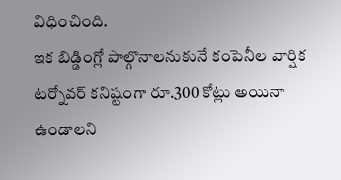విధించింది.
ఇక బిడ్డింగ్లో పాల్గొనాలనుకునే కంపెనీల వార్షిక టర్నోవర్ కనిష్టంగా రూ.300 కోట్లు అయినా ఉండాలని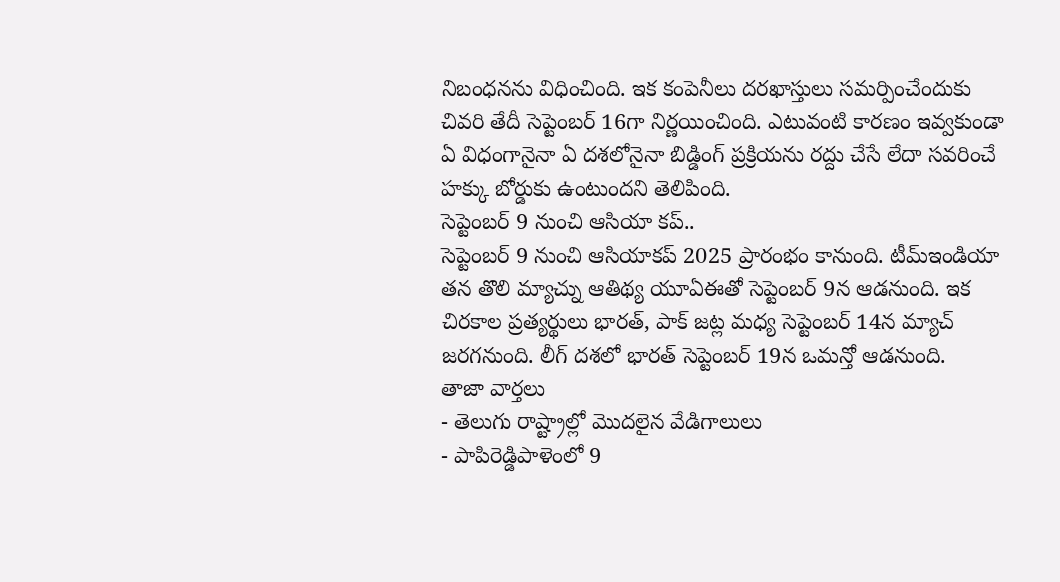నిబంధనను విధించింది. ఇక కంపెనీలు దరఖాస్తులు సమర్పించేందుకు చివరి తేదీ సెప్టెంబర్ 16గా నిర్ణయించింది. ఎటువంటి కారణం ఇవ్వకుండా ఏ విధంగానైనా ఏ దశలోనైనా బిడ్డింగ్ ప్రక్రియను రద్దు చేసే లేదా సవరించే హక్కు బోర్డుకు ఉంటుందని తెలిపింది.
సెప్టెంబర్ 9 నుంచి ఆసియా కప్..
సెప్టెంబర్ 9 నుంచి ఆసియాకప్ 2025 ప్రారంభం కానుంది. టీమ్ఇండియా తన తొలి మ్యాచ్ను ఆతిథ్య యూఏఈతో సెప్టెంబర్ 9న ఆడనుంది. ఇక చిరకాల ప్రత్యర్థులు భారత్, పాక్ జట్ల మధ్య సెప్టెంబర్ 14న మ్యాచ్ జరగనుంది. లీగ్ దశలో భారత్ సెప్టెంబర్ 19న ఒమన్తో ఆడనుంది.
తాజా వార్తలు
- తెలుగు రాష్ట్రాల్లో మొదలైన వేడిగాలులు
- పాపిరెడ్డిపాళెంలో 9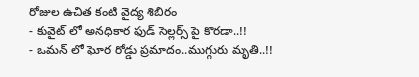రోజుల ఉచిత కంటి వైద్య శిబిరం
- కువైట్ లో అనధికార ఫుడ్ సెల్లర్స్ పై కొరడా..!!
- ఒమన్ లో ఘోర రోడ్డు ప్రమాదం..ముగ్గురు మృతి..!!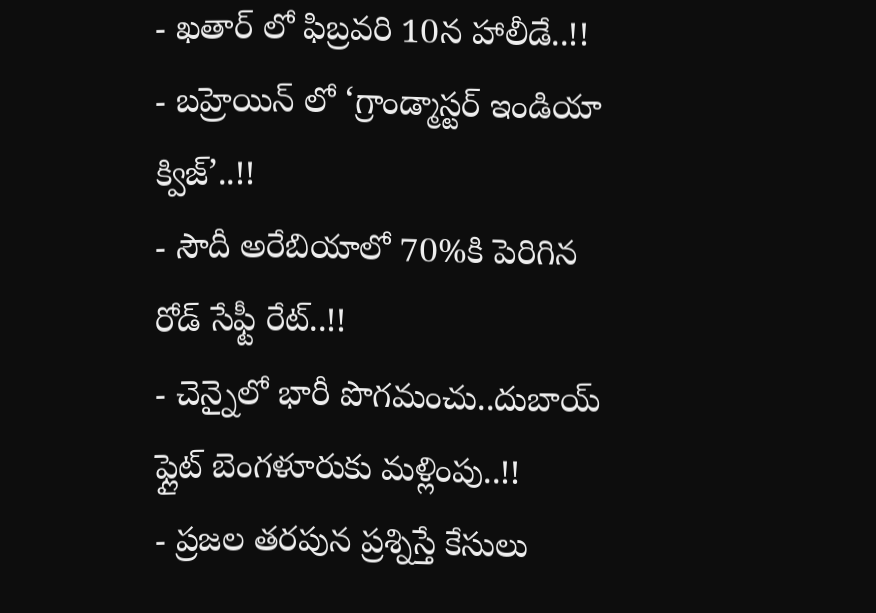- ఖతార్ లో ఫిబ్రవరి 10న హాలీడే..!!
- బహ్రెయిన్ లో ‘గ్రాండ్మాస్టర్ ఇండియా క్విజ్’..!!
- సౌదీ అరేబియాలో 70%కి పెరిగిన రోడ్ సేఫ్టీ రేట్..!!
- చెన్నైలో భారీ పొగమంచు..దుబాయ్ ఫ్లైట్ బెంగళూరుకు మళ్లింపు..!!
- ప్రజల తరపున ప్రశ్నిస్తే కేసులు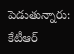పెడుతున్నారు: కేటీఆర్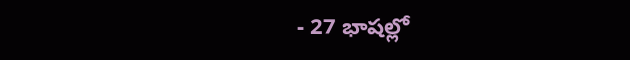- 27 భాషల్లో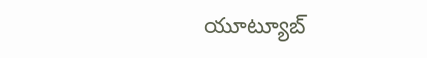యూట్యూబ్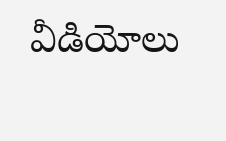వీడియోలు